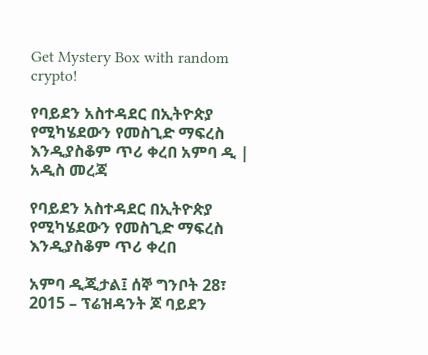Get Mystery Box with random crypto!

የባይደን አስተዳደር በኢትዮጵያ የሚካሄደውን የመስጊድ ማፍረስ እንዲያስቆም ጥሪ ቀረበ አምባ ዲ | አዲስ መረጃ

የባይደን አስተዳደር በኢትዮጵያ የሚካሄደውን የመስጊድ ማፍረስ እንዲያስቆም ጥሪ ቀረበ

አምባ ዲጂታል፤ ሰኞ ግንቦት 28፣ 2015 – ፕሬዝዳንት ጆ ባይደን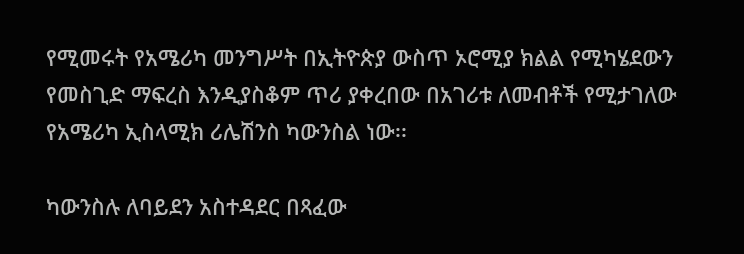የሚመሩት የአሜሪካ መንግሥት በኢትዮጵያ ውስጥ ኦሮሚያ ክልል የሚካሄደውን የመስጊድ ማፍረስ እንዲያስቆም ጥሪ ያቀረበው በአገሪቱ ለመብቶች የሚታገለው የአሜሪካ ኢስላሚክ ሪሌሽንስ ካውንስል ነው፡፡

ካውንስሉ ለባይደን አስተዳደር በጻፈው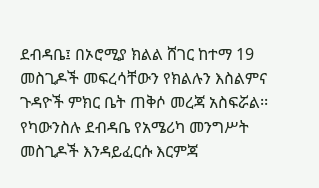ደብዳቤ፤ በኦሮሚያ ክልል ሸገር ከተማ 19 መስጊዶች መፍረሳቸውን የክልሉን እስልምና ጉዳዮች ምክር ቤት ጠቅሶ መረጃ አስፍሯል፡፡ የካውንስሉ ደብዳቤ የአሜሪካ መንግሥት መስጊዶች እንዳይፈርሱ እርምጃ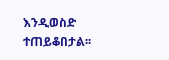እንዲወስድ ተጠይቆበታል፡፡